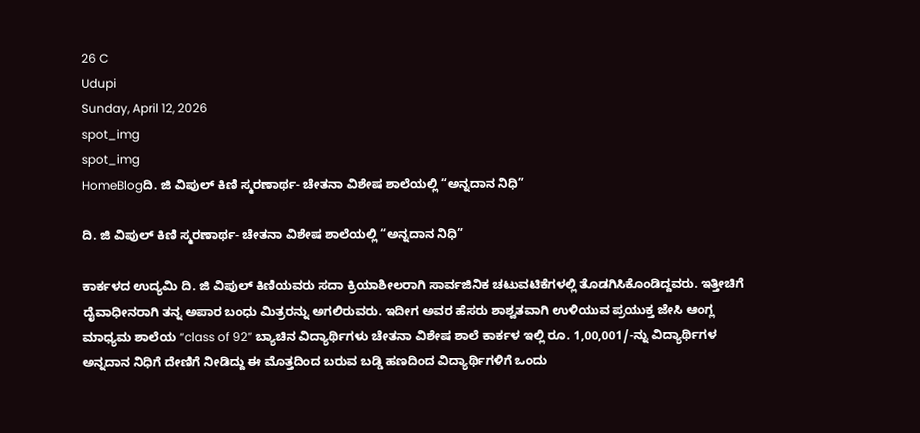26 C
Udupi
Sunday, April 12, 2026
spot_img
spot_img
HomeBlogದಿ. ಜಿ ವಿಪುಲ್ ಕಿಣಿ ಸ್ಮರಣಾರ್ಥ- ಚೇತನಾ ವಿಶೇಷ ಶಾಲೆಯಲ್ಲಿ “ಅನ್ನದಾನ ನಿಧಿ”

ದಿ. ಜಿ ವಿಪುಲ್ ಕಿಣಿ ಸ್ಮರಣಾರ್ಥ- ಚೇತನಾ ವಿಶೇಷ ಶಾಲೆಯಲ್ಲಿ “ಅನ್ನದಾನ ನಿಧಿ”

ಕಾರ್ಕಳದ ಉದ್ಯಮಿ ದಿ. ಜಿ ವಿಪುಲ್ ಕಿಣಿಯವರು ಸದಾ ಕ್ರಿಯಾಶೀಲರಾಗಿ ಸಾರ್ವಜಿನಿಕ ಚಟುವಟಿಕೆಗಳಲ್ಲಿ ತೊಡಗಿಸಿಕೊಂಡಿದ್ದವರು. ಇತ್ತೀಚಿಗೆ ದೈವಾಧೀನರಾಗಿ ತನ್ನ ಅಪಾರ ಬಂಧು ಮಿತ್ರರನ್ನು ಅಗಲಿರುವರು. ಇದೀಗ ಅವರ ಹೆಸರು ಶಾಶ್ವತವಾಗಿ ಉಳಿಯುವ ಪ್ರಯುಕ್ತ ಜೇಸಿ ಆಂಗ್ಲ ಮಾಧ್ಯಮ ಶಾಲೆಯ “class of 92” ಬ್ಯಾಚಿನ ವಿದ್ಯಾರ್ಥಿಗಳು ಚೇತನಾ ವಿಶೇಷ ಶಾಲೆ ಕಾರ್ಕಳ ಇಲ್ಲಿ ರೂ. 1,00,001/-ನ್ನು ವಿದ್ಯಾರ್ಥಿಗಳ ಅನ್ನದಾನ ನಿಧಿಗೆ ದೇಣಿಗೆ ನೀಡಿದ್ದು ಈ ಮೊತ್ತದಿಂದ ಬರುವ ಬಡ್ಡಿ ಹಣದಿಂದ ವಿದ್ಯಾರ್ಥಿಗಳಿಗೆ ಒಂದು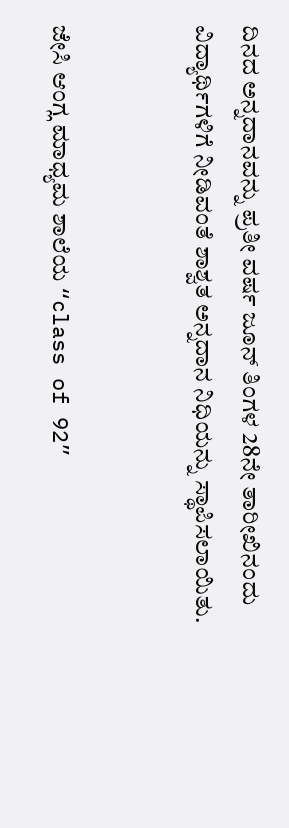ದಿನದ ಅನ್ನದಾನವನ್ನು ಪ್ರತೀ ವರ್ಷ ಜೂನ್ ತಿಂಗಳ 28ನೇ ತಾರೀಖಿನಂದು ವಿದ್ಯಾರ್ಥಿಗಳಿಗೆ ನೀಡಿವಂತೆ ಶಾಶ್ವತ ಅನ್ನದಾನ ನಿಧಿಯನ್ನು ಸ್ಥಾಪಿಸಲಾಯಿತು.


ಜೇಸಿ ಆಂಗ್ಲ ಮಾಧ್ಯಮ ಶಾಲೆಯ “class of 92”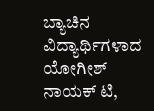ಬ್ಯಾಚಿನ ವಿದ್ಯಾರ್ಥಿಗಳಾದ ಯೋಗೀಶ್ ನಾಯಕ್ ಟಿ,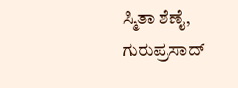ಸ್ಮಿತಾ ಶೆಣೈ, ಗುರುಪ್ರಸಾದ್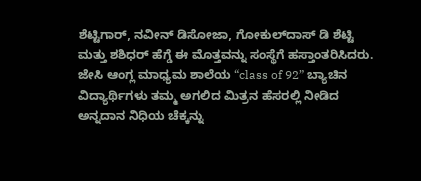ಶೆಟ್ಟಿಗಾರ್, ನವೀನ್ ಡಿಸೋಜಾ, ಗೋಕುಲ್‌ದಾಸ್ ಡಿ ಶೆಟ್ಟಿ ಮತ್ತು ಶಶಿಧರ್ ಹೆಗ್ಡೆ ಈ ಮೊತ್ತವನ್ನು ಸಂಸ್ಥೆಗೆ ಹಸ್ತಾಂತರಿಸಿದರು. ಜೇಸಿ ಆಂಗ್ಲ ಮಾಧ್ಯಮ ಶಾಲೆಯ “class of 92” ಬ್ಯಾಚಿನ ವಿದ್ಯಾರ್ಥಿಗಳು ತಮ್ಮ ಅಗಲಿದ ಮಿತ್ರನ ಹೆಸರಲ್ಲಿ ನೀಡಿದ ಅನ್ನದಾನ ನಿಧಿಯ ಚೆಕ್ಕನ್ನು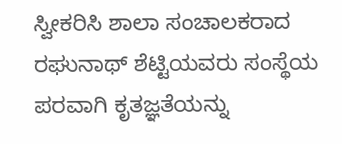ಸ್ವೀಕರಿಸಿ ಶಾಲಾ ಸಂಚಾಲಕರಾದ ರಘುನಾಥ್ ಶೆಟ್ಟಿಯವರು ಸಂಸ್ಥೆಯ ಪರವಾಗಿ ಕೃತಜ್ಞತೆಯನ್ನು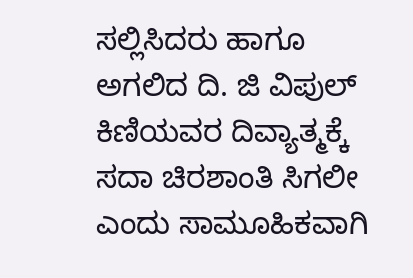ಸಲ್ಲಿಸಿದರು ಹಾಗೂ ಅಗಲಿದ ದಿ. ಜಿ ವಿಪುಲ್ ಕಿಣಿಯವರ ದಿವ್ಯಾತ್ಮಕ್ಕೆ ಸದಾ ಚಿರಶಾಂತಿ ಸಿಗಲೀ ಎಂದು ಸಾಮೂಹಿಕವಾಗಿ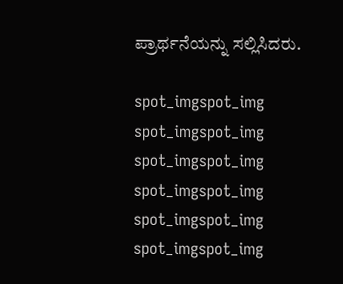ಪ್ರಾರ್ಥನೆಯನ್ನು ಸಲ್ಲಿಸಿದರು.

spot_imgspot_img
spot_imgspot_img
spot_imgspot_img
spot_imgspot_img
spot_imgspot_img
spot_imgspot_img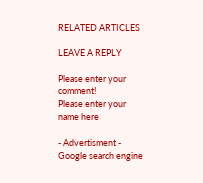RELATED ARTICLES

LEAVE A REPLY

Please enter your comment!
Please enter your name here

- Advertisment -
Google search engine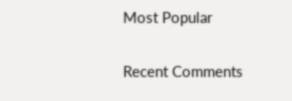Most Popular

Recent Comments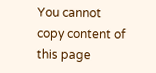You cannot copy content of this page